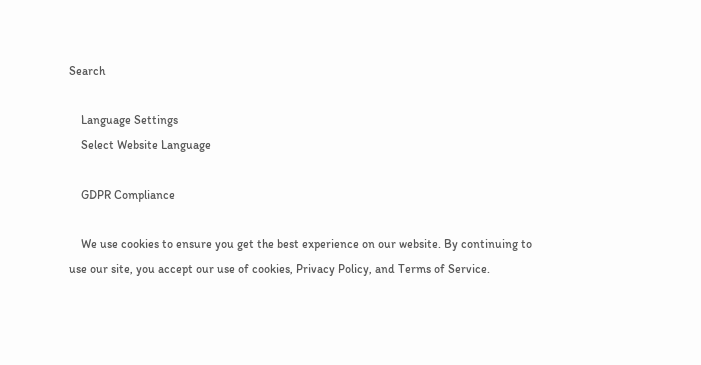Search

    Language Settings
    Select Website Language

    GDPR Compliance

    We use cookies to ensure you get the best experience on our website. By continuing to use our site, you accept our use of cookies, Privacy Policy, and Terms of Service.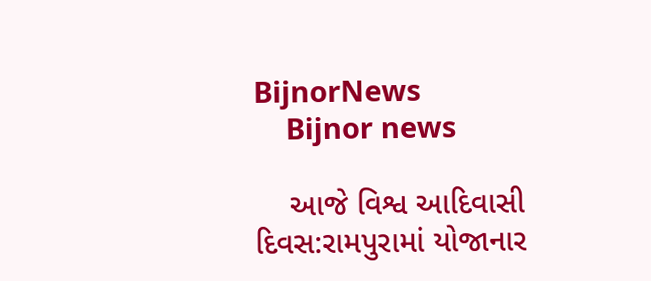BijnorNews
    Bijnor news

    આજે વિશ્વ આદિવાસી દિવસ:રામપુરામાં યોજાનાર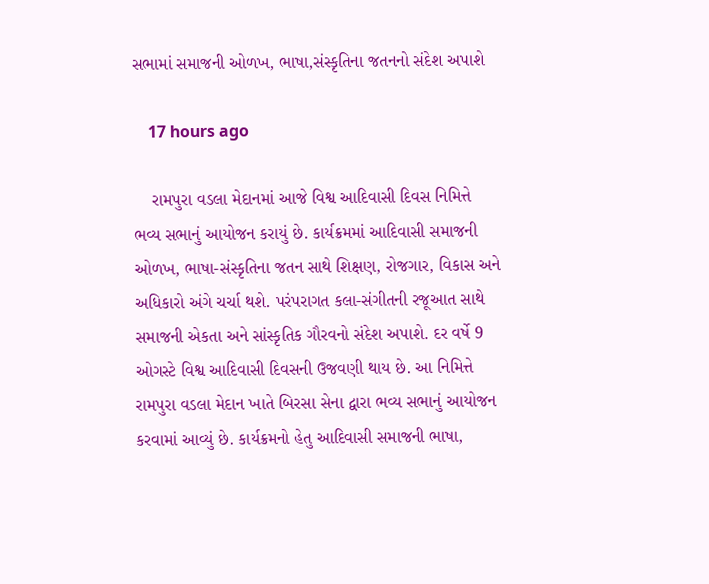સભામાં સમાજની ઓળખ, ભાષા,સંસ્કૃતિના જતનનો સંદેશ અપાશે

    17 hours ago

    રામપુરા વડલા મેદાનમાં આજે વિશ્વ આદિવાસી દિવસ નિમિત્તે ભવ્ય સભાનું આયોજન કરાયું છે. કાર્યક્રમમાં આદિવાસી સમાજની ઓળખ, ભાષા-સંસ્કૃતિના જતન સાથે શિક્ષણ, રોજગાર, વિકાસ અને અધિકારો અંગે ચર્ચા થશે. પરંપરાગત કલા-સંગીતની રજૂઆત સાથે સમાજની એકતા અને સાંસ્કૃતિક ગૌરવનો સંદેશ અપાશે. દર વર્ષે 9 ઓગસ્ટે વિશ્વ આદિવાસી દિવસની ઉજવણી થાય છે. આ નિમિત્તે રામપુરા વડલા મેદાન ખાતે બિરસા સેના દ્વારા ભવ્ય સભાનું આયોજન કરવામાં આવ્યું છે. કાર્યક્રમનો હેતુ આદિવાસી સમાજની ભાષા,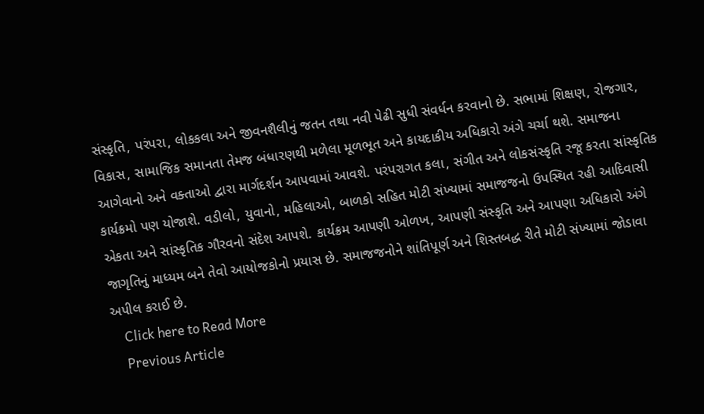સંસ્કૃતિ, પરંપરા, લોકકલા અને જીવનશૈલીનું જતન તથા નવી પેઢી સુધી સંવર્ધન કરવાનો છે. સભામાં શિક્ષણ, રોજગાર, વિકાસ, સામાજિક સમાનતા તેમજ બંધારણથી મળેલા મૂળભૂત અને કાયદાકીય અધિકારો અંગે ચર્ચા થશે. સમાજના આગેવાનો અને વક્તાઓ દ્વારા માર્ગદર્શન આપવામાં આવશે. પરંપરાગત કલા, સંગીત અને લોકસંસ્કૃતિ રજૂ કરતા સાંસ્કૃતિક કાર્યક્રમો પણ યોજાશે. વડીલો, યુવાનો, મહિલાઓ, બાળકો સહિત મોટી સંખ્યામાં સમાજજનો ઉપસ્થિત રહી આદિવાસી એકતા અને સાંસ્કૃતિક ગૌરવનો સંદેશ આપશે. કાર્યક્રમ આપણી ઓળખ, આપણી સંસ્કૃતિ અને આપણા અધિકારો અંગે જાગૃતિનું માધ્યમ બને તેવો આયોજકોનો પ્રયાસ છે. સમાજજનોને શાંતિપૂર્ણ અને શિસ્તબદ્ધ રીતે મોટી સંખ્યામાં જોડાવા અપીલ કરાઈ છે.
    Click here to Read More
    Previous Article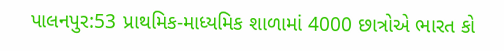પાલનપુર:53 પ્રાથમિક-માધ્યમિક શાળામાં 4000 છાત્રોએ ભારત કો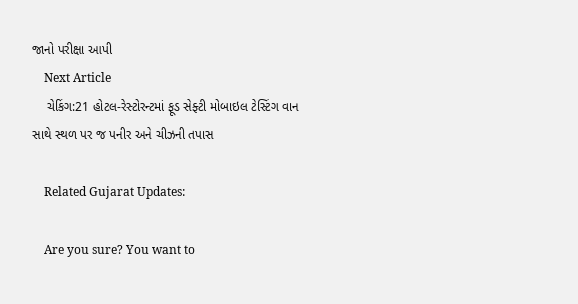જાનો પરીક્ષા આપી
    Next Article
    ચેકિંગ:21 હોટલ-રેસ્ટોરન્ટમાં ફૂડ સેફ્ટી મોબાઇલ ટેસ્ટિંગ વાન સાથે સ્થળ પર જ પનીર અને ચીઝની તપાસ

    Related Gujarat Updates:

    Are you sure? You want to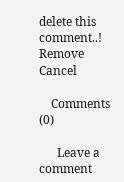delete this comment..! Remove Cancel

    Comments (0)

      Leave a comment